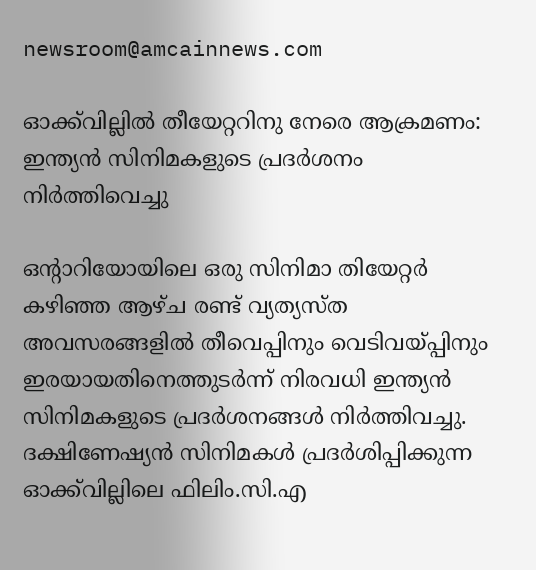newsroom@amcainnews.com

ഓക്ക്‌വില്ലിൽ തീയേറ്ററിനു നേരെ ആക്രമണം: ഇന്ത്യന്‍ സിനിമകളുടെ പ്രദര്‍ശനം നിര്‍ത്തിവെച്ചു

ഒന്റാറിയോയിലെ ഒരു സിനിമാ തിയേറ്റര്‍ കഴിഞ്ഞ ആഴ്ച രണ്ട് വ്യത്യസ്ത അവസരങ്ങളില്‍ തീവെപ്പിനും വെടിവയ്പ്പിനും ഇരയായതിനെത്തുടര്‍ന്ന് നിരവധി ഇന്ത്യന്‍ സിനിമകളുടെ പ്രദര്‍ശനങ്ങള്‍ നിര്‍ത്തിവച്ചു. ദക്ഷിണേഷ്യന്‍ സിനിമകൾ പ്രദർശിപ്പിക്കുന്ന ഓക്ക്‌വില്ലിലെ ഫിലിം.സി.എ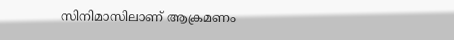സിനിമാസിലാണ് ആക്രമണം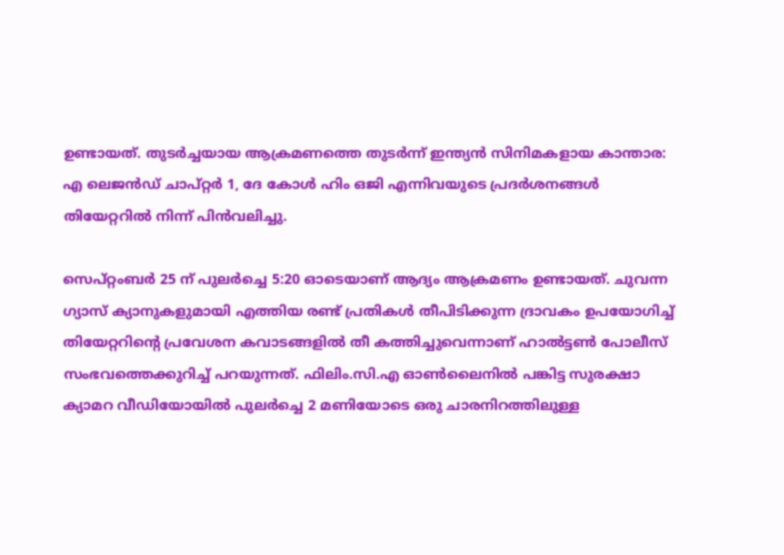ഉണ്ടായത്. തുടർച്ചയായ ആക്രമണത്തെ തുടർന്ന് ഇന്ത്യൻ സിനിമകളായ കാന്താര: എ ലെജന്‍ഡ് ചാപ്റ്റര്‍ 1, ദേ കോള്‍ ഹിം ഒജി എന്നിവയുടെ പ്രദര്‍ശനങ്ങള്‍ തിയേറ്ററില്‍ നിന്ന് പിന്‍വലിച്ചു.

സെപ്റ്റംബര്‍ 25 ന് പുലര്‍ച്ചെ 5:20 ഓടെയാണ് ആദ്യം ആക്രമണം ഉണ്ടായത്. ചുവന്ന ഗ്യാസ് ക്യാനുകളുമായി എത്തിയ രണ്ട് പ്രതികള്‍ തീപിടിക്കുന്ന ദ്രാവകം ഉപയോഗിച്ച് തിയേറ്ററിന്റെ പ്രവേശന കവാടങ്ങളില്‍ തീ കത്തിച്ചുവെന്നാണ് ഹാല്‍ട്ടണ്‍ പോലീസ് സംഭവത്തെക്കുറിച്ച് പറയുന്നത്. ഫിലിം.സി.എ ഓണ്‍ലൈനില്‍ പങ്കിട്ട സുരക്ഷാ ക്യാമറ വീഡിയോയില്‍ പുലര്‍ച്ചെ 2 മണിയോടെ ഒരു ചാരനിറത്തിലുള്ള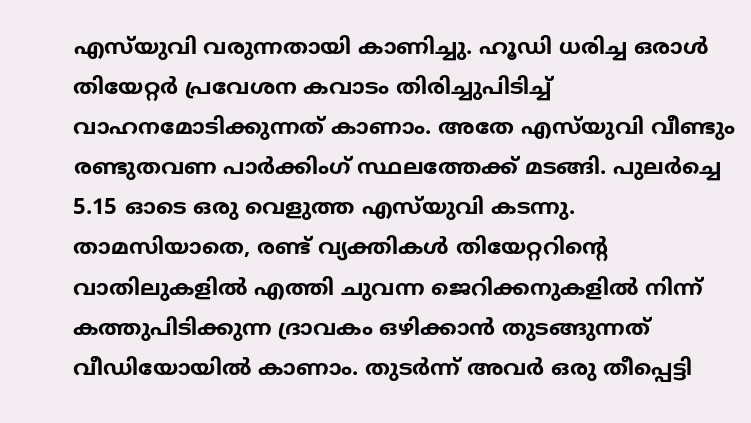എസ്‌യുവി വരുന്നതായി കാണിച്ചു. ഹൂഡി ധരിച്ച ഒരാള്‍ തിയേറ്റര്‍ പ്രവേശന കവാടം തിരിച്ചുപിടിച്ച് വാഹനമോടിക്കുന്നത് കാണാം. അതേ എസ്‌യുവി വീണ്ടും രണ്ടുതവണ പാര്‍ക്കിംഗ് സ്ഥലത്തേക്ക് മടങ്ങി. പുലര്‍ച്ചെ 5.15 ഓടെ ഒരു വെളുത്ത എസ്‌യുവി കടന്നു. താമസിയാതെ, രണ്ട് വ്യക്തികള്‍ തിയേറ്ററിന്റെ വാതിലുകളില്‍ എത്തി ചുവന്ന ജെറിക്കനുകളില്‍ നിന്ന് കത്തുപിടിക്കുന്ന ദ്രാവകം ഒഴിക്കാന്‍ തുടങ്ങുന്നത് വീഡിയോയില്‍ കാണാം. തുടര്‍ന്ന് അവര്‍ ഒരു തീപ്പെട്ടി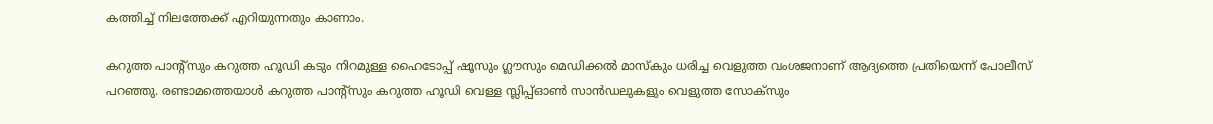കത്തിച്ച് നിലത്തേക്ക് എറിയുന്നതും കാണാം.

കറുത്ത പാന്റ്‌സും കറുത്ത ഹൂഡി കടും നിറമുള്ള ഹൈടോപ്പ് ഷൂസും ഗ്ലൗസും മെഡിക്കല്‍ മാസ്‌കും ധരിച്ച വെളുത്ത വംശജനാണ് ആദ്യത്തെ പ്രതിയെന്ന് പോലീസ് പറഞ്ഞു. രണ്ടാമത്തെയാള്‍ കറുത്ത പാന്റ്‌സും കറുത്ത ഹൂഡി വെള്ള സ്ലിപ്പ്ഓണ്‍ സാന്‍ഡലുകളും വെളുത്ത സോക്‌സും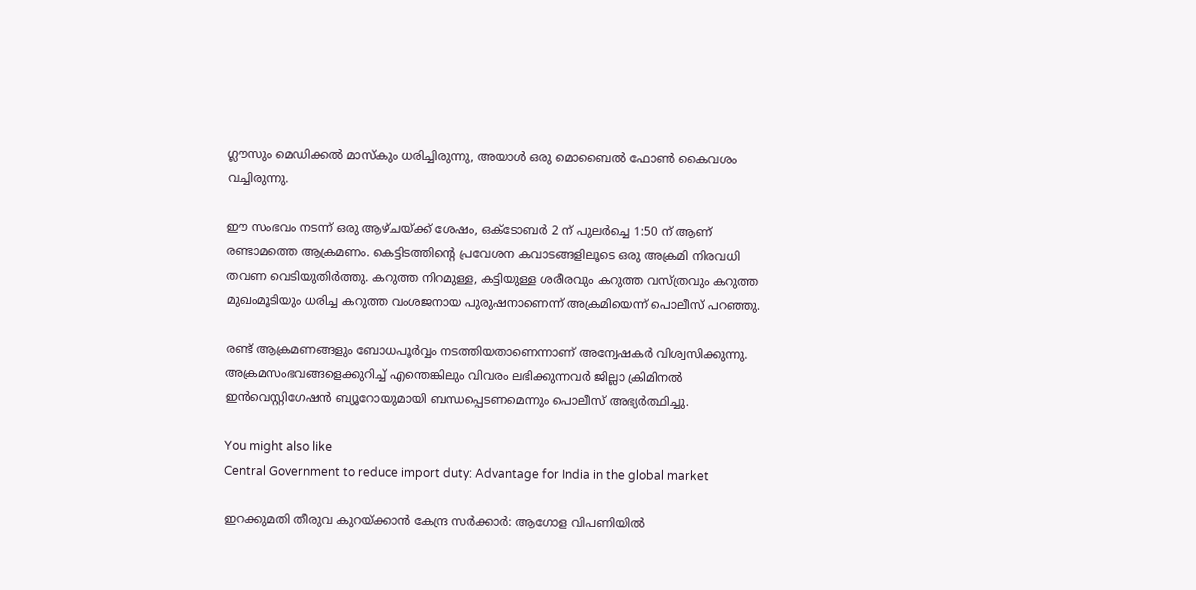ഗ്ലൗസും മെഡിക്കല്‍ മാസ്‌കും ധരിച്ചിരുന്നു, അയാള്‍ ഒരു മൊബൈല്‍ ഫോണ്‍ കൈവശം വച്ചിരുന്നു.

ഈ സംഭവം നടന്ന് ഒരു ആഴ്ചയ്ക്ക് ശേഷം, ഒക്ടോബര്‍ 2 ന് പുലര്‍ച്ചെ 1:50 ന് ആണ് രണ്ടാമത്തെ ആക്രമണം. കെട്ടിടത്തിന്റെ പ്രവേശന കവാടങ്ങളിലൂടെ ഒരു അക്രമി നിരവധി തവണ വെടിയുതിര്‍ത്തു. കറുത്ത നിറമുള്ള, കട്ടിയുള്ള ശരീരവും കറുത്ത വസ്ത്രവും കറുത്ത മുഖംമൂടിയും ധരിച്ച കറുത്ത വംശജനായ പുരുഷനാണെന്ന് അക്രമിയെന്ന് പൊലീസ് പറഞ്ഞു.

രണ്ട് ആക്രമണങ്ങളും ബോധപൂര്‍വ്വം നടത്തിയതാണെന്നാണ് അന്വേഷകര്‍ വിശ്വസിക്കുന്നു. അക്രമസംഭവങ്ങളെക്കുറിച്ച് എന്തെങ്കിലും വിവരം ലഭിക്കുന്നവര്‍ ജില്ലാ ക്രിമിനല്‍ ഇന്‍വെസ്റ്റിഗേഷന്‍ ബ്യൂറോയുമായി ബന്ധപ്പെടണമെന്നും പൊലീസ് അഭ്യര്‍ത്ഥിച്ചു.

You might also like
Central Government to reduce import duty: Advantage for India in the global market

ഇറക്കുമതി തീരുവ കുറയ്ക്കാൻ കേന്ദ്ര സർക്കാർ: ആഗോള വിപണിയിൽ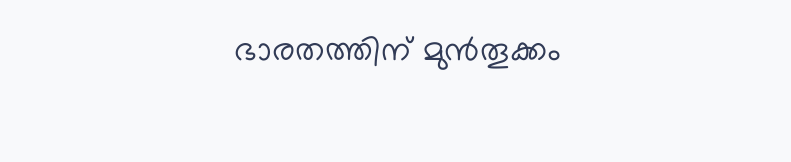ഭാരതത്തിന് മുൻതൂക്കം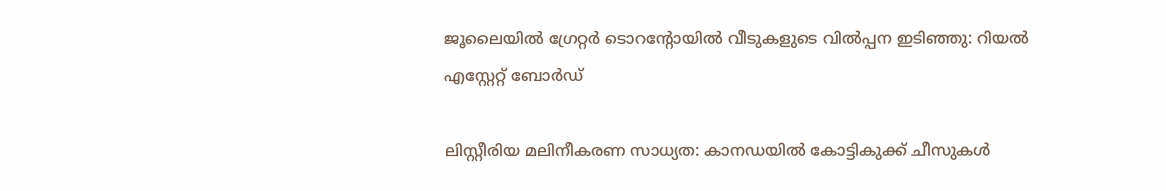ജൂലൈയിൽ ഗ്രേറ്റർ ടൊറൻ്റോയിൽ വീടുകളുടെ വിൽപ്പന ഇടിഞ്ഞു: റിയൽ എസ്റ്റേറ്റ് ബോർഡ്

ലിസ്റ്റീരിയ മലിനീകരണ സാധ്യത: കാനഡയിൽ കോട്ടികുക്ക് ചീസുകൾ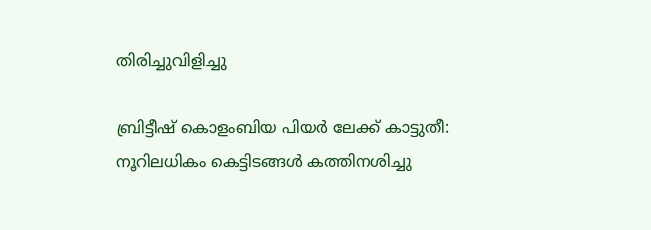തിരിച്ചുവിളിച്ചു

ബ്രിട്ടീഷ് കൊളംബിയ പിയർ ലേക്ക് കാട്ടുതീ: നൂറിലധികം കെട്ടിടങ്ങൾ കത്തിനശിച്ചു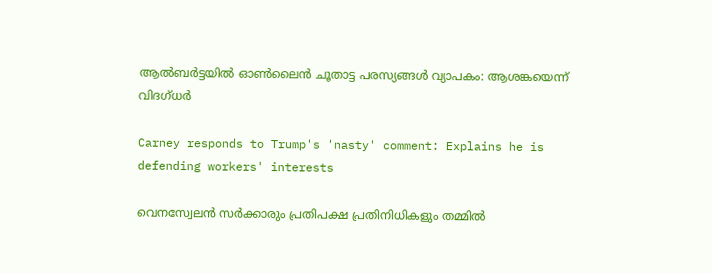ആൽബർട്ടയിൽ ഓൺലൈൻ ചൂതാട്ട പരസ്യങ്ങൾ വ്യാപകം: ആശങ്കയെന്ന് വിദഗ്ധർ

Carney responds to Trump's 'nasty' comment: Explains he is defending workers' interests

വെനസ്വേലൻ സർക്കാരും പ്രതിപക്ഷ പ്രതിനിധികളും തമ്മിൽ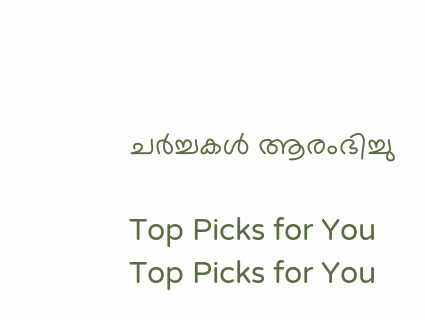ചർച്ചകൾ ആരംഭിച്ചു

Top Picks for You
Top Picks for You